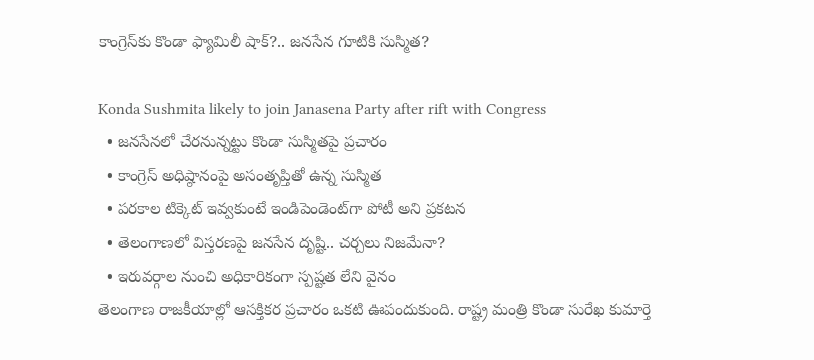కాంగ్రెస్‌కు కొండా ఫ్యామిలీ షాక్?.. జనసేన గూటికి సుస్మిత?

Konda Sushmita likely to join Janasena Party after rift with Congress
  • జనసేనలో చేరనున్నట్టు కొండా సుస్మితపై ప్రచారం
  • కాంగ్రెస్ అధిష్ఠానంపై అసంతృప్తితో ఉన్న సుస్మిత
  • పరకాల టిక్కెట్ ఇవ్వకుంటే ఇండిపెండెంట్‌గా పోటీ అని ప్రకటన
  • తెలంగాణలో విస్తరణపై జనసేన దృష్టి.. చర్చలు నిజమేనా?
  • ఇరువర్గాల నుంచి అధికారికంగా స్పష్టత లేని వైనం
తెలంగాణ రాజకీయాల్లో ఆసక్తికర ప్రచారం ఒకటి ఊపందుకుంది. రాష్ట్ర మంత్రి కొండా సురేఖ కుమార్తె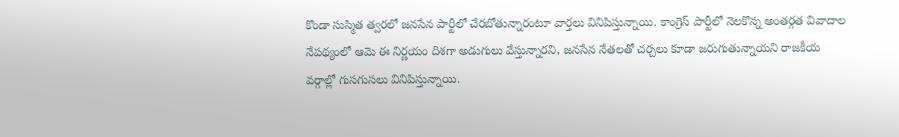కొండా సుస్మిత త్వరలో జనసేన పార్టీలో చేరబోతున్నారంటూ వార్తలు వినిపిస్తున్నాయి. కాంగ్రెస్ పార్టీలో నెలకొన్న అంతర్గత వివాదాల నేపథ్యంలో ఆమె ఈ నిర్ణయం దిశగా అడుగులు వేస్తున్నారని, జనసేన నేతలతో చర్చలు కూడా జరుగుతున్నాయని రాజకీయ వర్గాల్లో గుసగుసలు వినిపిస్తున్నాయి.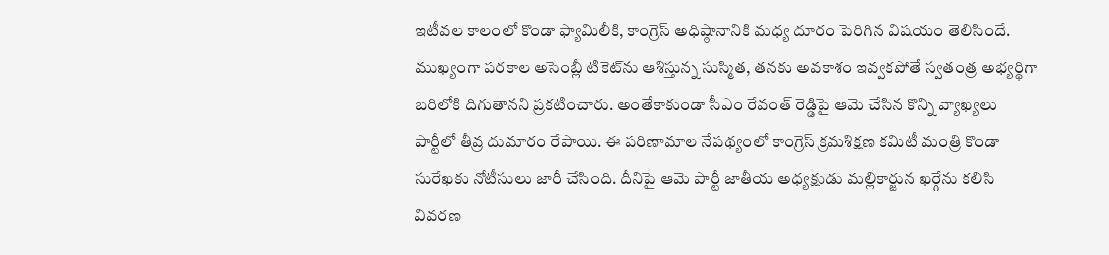ఇటీవల కాలంలో కొండా ఫ్యామిలీకి, కాంగ్రెస్ అధిష్ఠానానికి మధ్య దూరం పెరిగిన విషయం తెలిసిందే. ముఖ్యంగా పరకాల అసెంబ్లీ టికెట్‌ను ఆశిస్తున్న సుస్మిత, తనకు అవకాశం ఇవ్వకపోతే స్వతంత్ర అభ్యర్థిగా బరిలోకి దిగుతానని ప్రకటించారు. అంతేకాకుండా సీఎం రేవంత్ రెడ్డిపై ఆమె చేసిన కొన్ని వ్యాఖ్యలు పార్టీలో తీవ్ర దుమారం రేపాయి. ఈ పరిణామాల నేపథ్యంలో కాంగ్రెస్ క్రమశిక్షణ కమిటీ మంత్రి కొండా సురేఖకు నోటీసులు జారీ చేసింది. దీనిపై ఆమె పార్టీ జాతీయ అధ్యక్షుడు మల్లికార్జున ఖర్గేను కలిసి వివరణ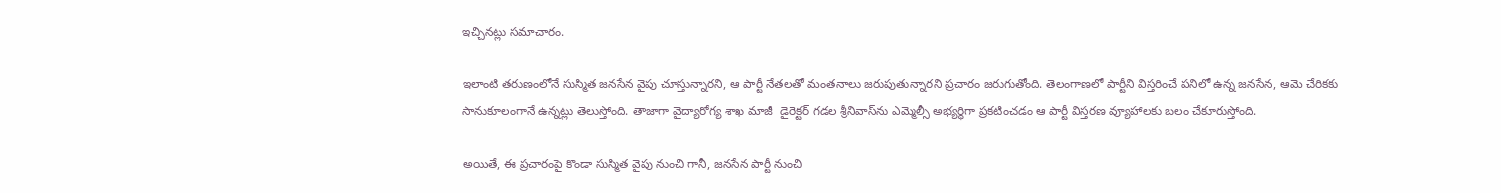ఇచ్చినట్లు సమాచారం.

ఇలాంటి తరుణంలోనే సుస్మిత జనసేన వైపు చూస్తున్నారని, ఆ పార్టీ నేతలతో మంతనాలు జరుపుతున్నారని ప్రచారం జరుగుతోంది. తెలంగాణలో పార్టీని విస్తరించే పనిలో ఉన్న జనసేన, ఆమె చేరికకు సానుకూలంగానే ఉన్నట్లు తెలుస్తోంది. తాజాగా వైద్యారోగ్య శాఖ మాజీ  డైరెక్టర్ గడల శ్రీనివాస్‌ను ఎమ్మెల్సీ అభ్యర్థిగా ప్రకటించడం ఆ పార్టీ విస్తరణ వ్యూహాలకు బలం చేకూరుస్తోంది.

అయితే, ఈ ప్రచారంపై కొండా సుస్మిత వైపు నుంచి గానీ, జనసేన పార్టీ నుంచి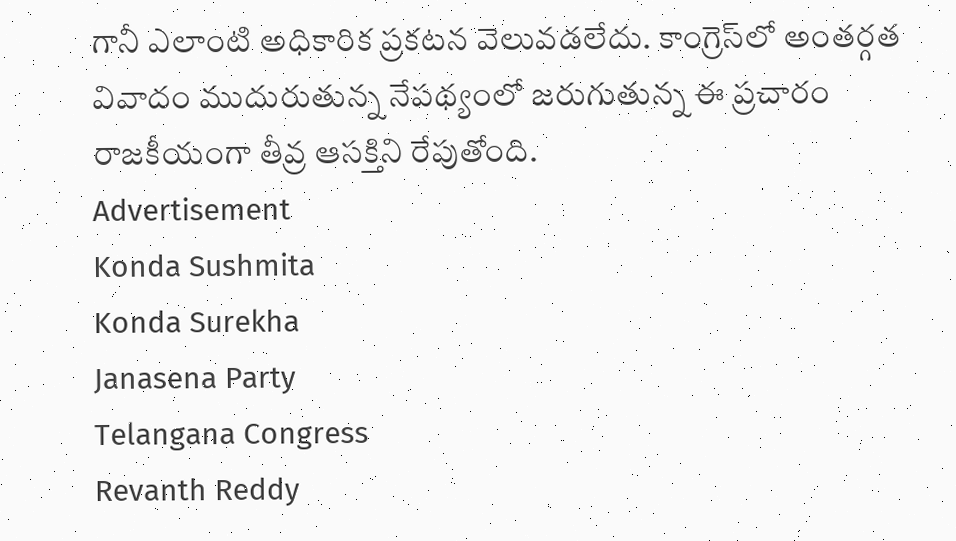గానీ ఎలాంటి అధికారిక ప్రకటన వెలువడలేదు. కాంగ్రెస్‌లో అంతర్గత వివాదం ముదురుతున్న నేపథ్యంలో జరుగుతున్న ఈ ప్రచారం రాజకీయంగా తీవ్ర ఆసక్తిని రేపుతోంది.
Advertisement
Konda Sushmita
Konda Surekha
Janasena Party
Telangana Congress
Revanth Reddy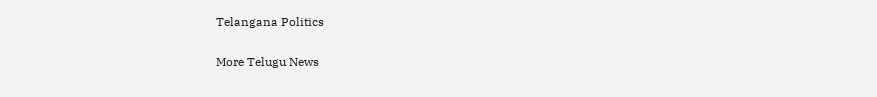Telangana Politics

More Telugu News